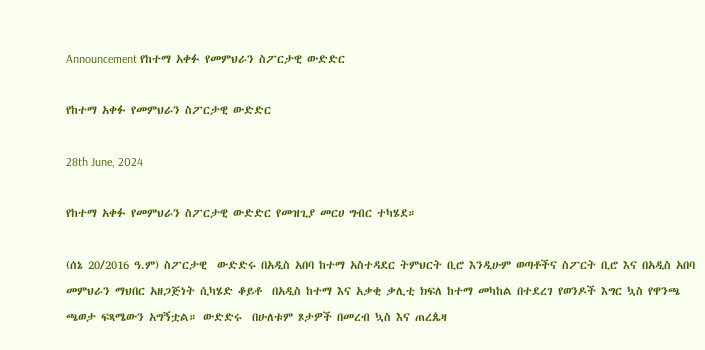Announcement የከተማ አቀፉ የመምህራን ስፖርታዊ ውድድር

የከተማ አቀፉ የመምህራን ስፖርታዊ ውድድር

28th June, 2024

የከተማ አቀፉ የመምህራን ስፖርታዊ ውድድር የመዝጊያ መርሀ ግብር ተካሄደ።

(ሰኔ 20/2016 ዓ.ም) ስፖርታዊ  ውድድሩ በአዲስ አበባ ከተማ አስተዳደር ትምህርት ቢሮ እንዲሁም ወጣቶችና ስፖርት ቢሮ እና በአዲስ አበባ መምህራን ማህበር አዘጋጅነት ሲካሄድ ቆይቶ  በአዲስ ከተማ እና አቃቂ ቃሊቲ ክፍለ ከተማ መካከል በተደረገ የወንዶች እግር ኳስ የዋንጫ ጫወታ ፍጻሜውን አግኝቷል። ውድድሩ  በሁለቱም ጾታዎች በመረብ ኳስ እና ጠረጴዛ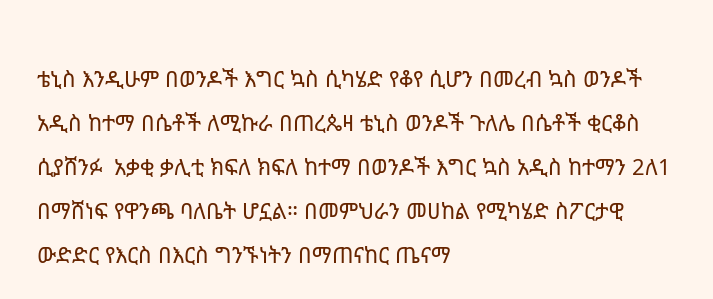ቴኒስ እንዲሁም በወንዶች እግር ኳስ ሲካሄድ የቆየ ሲሆን በመረብ ኳስ ወንዶች አዲስ ከተማ በሴቶች ለሚኩራ በጠረጴዛ ቴኒስ ወንዶች ጉለሌ በሴቶች ቂርቆስ ሲያሸንፉ  አቃቂ ቃሊቲ ክፍለ ክፍለ ከተማ በወንዶች እግር ኳስ አዲስ ከተማን 2ለ1 በማሸነፍ የዋንጫ ባለቤት ሆኗል። በመምህራን መሀከል የሚካሄድ ስፖርታዊ ውድድር የእርስ በእርስ ግንኙነትን በማጠናከር ጤናማ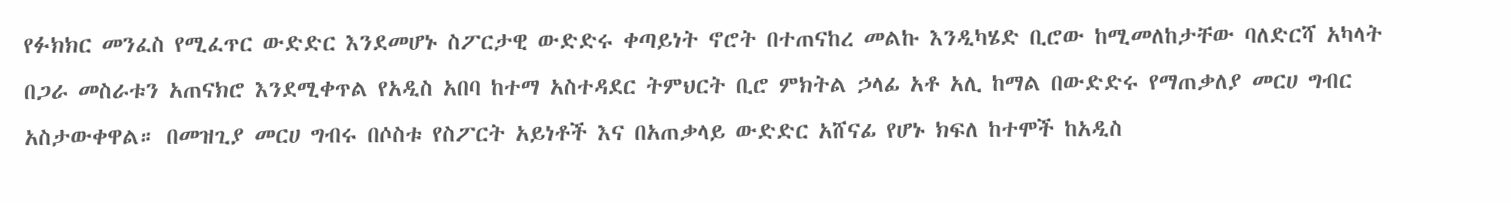የፉክክር መንፈስ የሚፈጥር ውድድር እንደመሆኑ ስፖርታዊ ውድድሩ ቀጣይነት ኖሮት በተጠናከረ መልኩ እንዲካሄድ ቢሮው ከሚመለከታቸው ባለድርሻ አካላት በጋራ መስራቱን አጠናክሮ እንደሚቀጥል የአዲስ አበባ ከተማ አስተዳደር ትምህርት ቢሮ ምክትል ኃላፊ አቶ አሊ ከማል በውድድሩ የማጠቃለያ መርሀ ግብር አስታውቀዋል። በመዝጊያ መርሀ ግብሩ በሶስቱ የስፖርት አይነቶች እና በአጠቃላይ ውድድር አሸናፊ የሆኑ ክፍለ ከተሞች ከአዲስ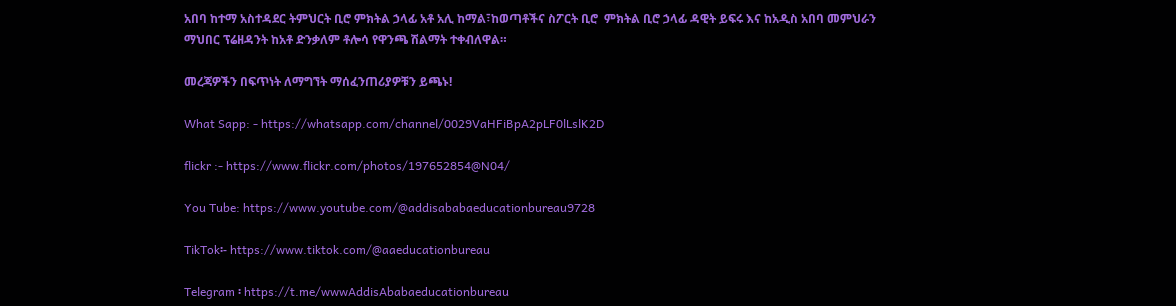አበባ ከተማ አስተዳደር ትምህርት ቢሮ ምክትል ኃላፊ አቶ አሊ ከማል፣ከወጣቶችና ስፖርት ቢሮ  ምክትል ቢሮ ኃላፊ ዳዊት ይፍሩ እና ከአዲስ አበባ መምህራን ማህበር ፕሬዘዳንት ከአቶ ድንቃለም ቶሎሳ የዋንጫ ሽልማት ተቀብለዋል።

መረጃዎችን በፍጥነት ለማግኘት ማሰፈንጠሪያዎቹን ይጫኑ!

What Sapp: - https://whatsapp.com/channel/0029VaHFiBpA2pLF0lLslK2D

flickr :- https://www.flickr.com/photos/197652854@N04/

You Tube: https://www.youtube.com/@addisababaeducationbureau9728

TikTok፡- https://www.tiktok.com/@aaeducationbureau

Telegram ፡ https://t.me/wwwAddisAbabaeducationbureau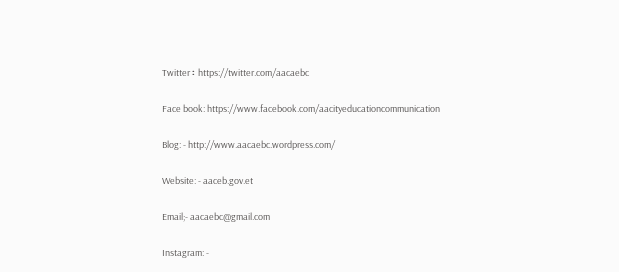Twitter ፡ https://twitter.com/aacaebc

Face book: https://www.facebook.com/aacityeducationcommunication

Blog: - http://www.aacaebc.wordpress.com/

Website: - aaceb.gov.et

Email;- aacaebc@gmail.com

Instagram: -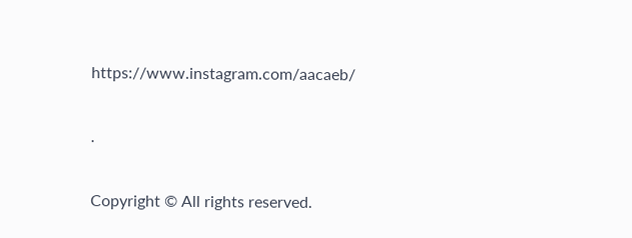https://www.instagram.com/aacaeb/

.

Copyright © All rights reserved.